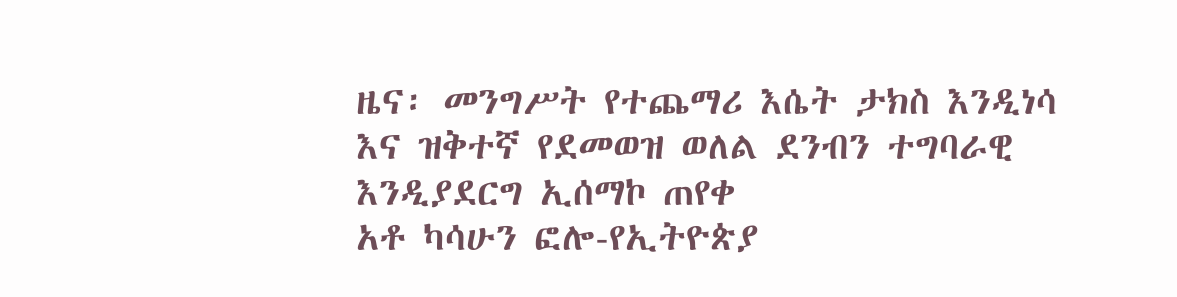ዜና፡ መንግሥት የተጨማሪ እሴት ታክስ እንዲነሳ እና ዝቅተኛ የደመወዝ ወለል ደንብን ተግባራዊ እንዲያደርግ ኢሰማኮ ጠየቀ
አቶ ካሳሁን ፎሎ-የኢትዮጵያ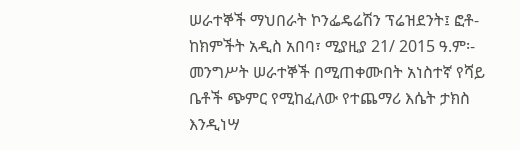ሠራተኞች ማህበራት ኮንፌዴሬሽን ፕሬዝደንት፤ ፎቶ- ከክምችት አዲስ አበባ፣ ሚያዚያ 21/ 2015 ዓ.ም፡- መንግሥት ሠራተኞች በሚጠቀሙበት አነስተኛ የሻይ ቤቶች ጭምር የሚከፈለው የተጨማሪ እሴት ታክስ እንዲነሣ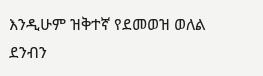እንዲሁም ዝቅተኛ የደመወዝ ወለል ደንብን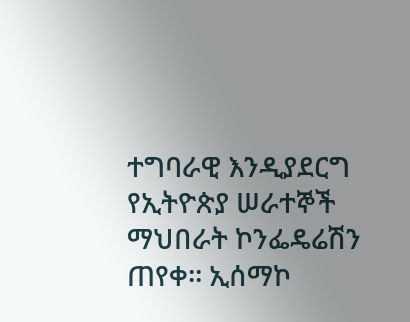ተግባራዊ እንዲያደርግ የኢትዮጵያ ሠራተኞች ማህበራት ኮንፌዴሬሽን ጠየቀ፡፡ ኢሰማኮ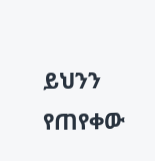ይህንን የጠየቀው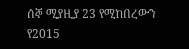ሰኞ ሚያዚያ 23 የሚከበረውን የ2015